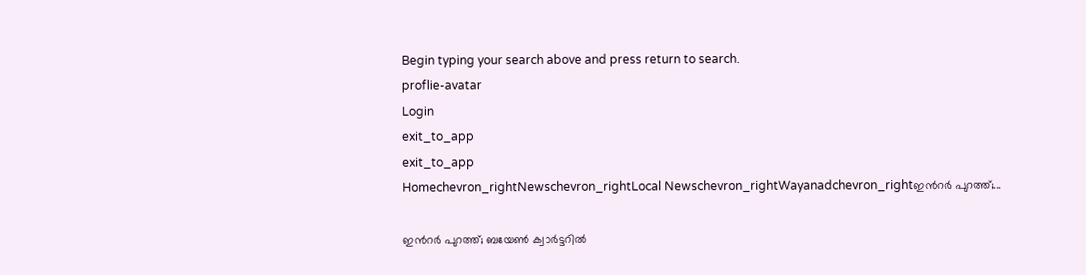Begin typing your search above and press return to search.
proflie-avatar
Login
exit_to_app
exit_to_app
Homechevron_rightNewschevron_rightLocal Newschevron_rightWayanadchevron_rightഇന്‍റര്‍ പുറത്ത്;...

ഇന്‍റര്‍ പുറത്ത്; ബയേണ്‍ ക്വാര്‍ട്ടറില്‍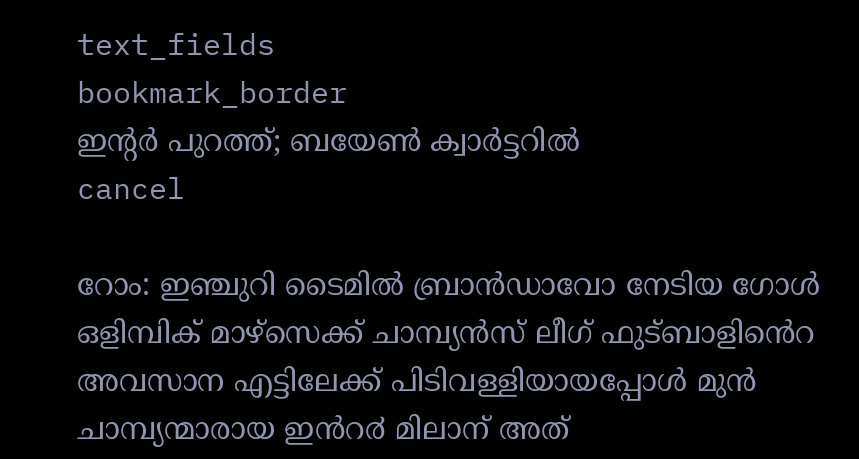text_fields
bookmark_border
ഇന്‍റര്‍ പുറത്ത്; ബയേണ്‍ ക്വാര്‍ട്ടറില്‍
cancel

റോം: ഇഞ്ചുറി ടൈമിൽ ബ്രാൻഡാവോ നേടിയ ഗോൾ ഒളിമ്പിക് മാഴ്സെക്ക് ചാമ്പ്യൻസ് ലീഗ് ഫുട്ബാളിൻെറ അവസാന എട്ടിലേക്ക് പിടിവള്ളിയായപ്പോൾ മുൻ ചാമ്പ്യന്മാരായ ഇൻറ൪ മിലാന് അത്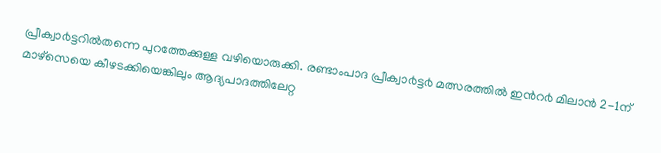പ്രീക്വാ൪ട്ടറിൽതന്നെ പുറത്തേക്കുള്ള വഴിയൊരുക്കി. രണ്ടാംപാദ പ്രീക്വാ൪ട്ട൪ മത്സരത്തിൽ ഇൻറ൪ മിലാൻ 2-1ന് മാഴ്സെയെ കീഴടക്കിയെങ്കിലും ആദ്യപാദത്തിലേറ്റ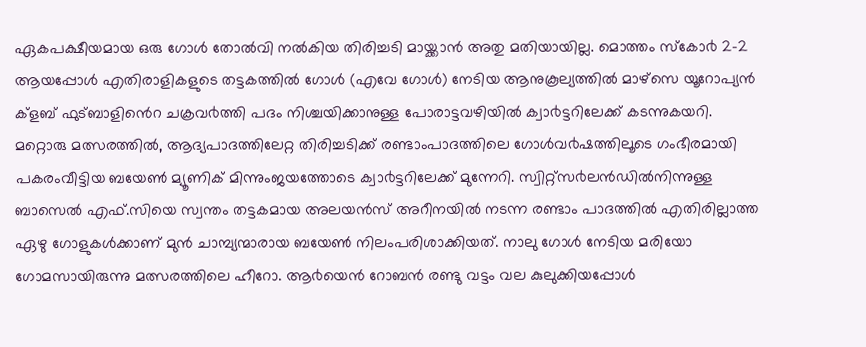ഏകപക്ഷീയമായ ഒരു ഗോൾ തോൽവി നൽകിയ തിരിച്ചടി മായ്ക്കാൻ അതു മതിയായില്ല. മൊത്തം സ്കോ൪ 2-2 ആയപ്പോൾ എതിരാളികളുടെ തട്ടകത്തിൽ ഗോൾ (എവേ ഗോൾ) നേടിയ ആനുകൂല്യത്തിൽ മാഴ്സെ യൂറോപ്യൻ ക്ളബ് ഫുട്ബാളിൻെറ ചക്രവ൪ത്തി പദം നിശ്ചയിക്കാനുള്ള പോരാട്ടവഴിയിൽ ക്വാ൪ട്ടറിലേക്ക് കടന്നുകയറി.
മറ്റൊരു മത്സരത്തിൽ, ആദ്യപാദത്തിലേറ്റ തിരിച്ചടിക്ക് രണ്ടാംപാദത്തിലെ ഗോൾവ൪ഷത്തിലൂടെ ഗംഭീരമായി പകരംവീട്ടിയ ബയേൺ മ്യൂണിക് മിന്നുംജയത്തോടെ ക്വാ൪ട്ടറിലേക്ക് മുന്നേറി. സ്വിറ്റ്സ൪ലൻഡിൽനിന്നുള്ള ബാസെൽ എഫ്.സിയെ സ്വന്തം തട്ടകമായ അലയൻസ് അറീനയിൽ നടന്ന രണ്ടാം പാദത്തിൽ എതിരില്ലാത്ത ഏഴു ഗോളുകൾക്കാണ് മുൻ ചാമ്പ്യന്മാരായ ബയേൺ നിലംപരിശാക്കിയത്. നാലു ഗോൾ നേടിയ മരിയോ ഗോമസായിരുന്നു മത്സരത്തിലെ ഹീറോ. ആ൪യെൻ റോബൻ രണ്ടു വട്ടം വല കുലുക്കിയപ്പോൾ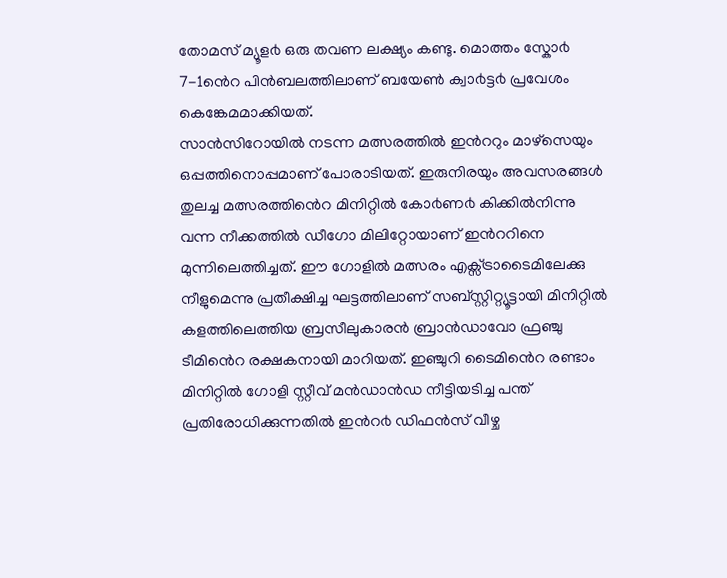തോമസ് മ്യൂള൪ ഒരു തവണ ലക്ഷ്യം കണ്ടു. മൊത്തം സ്കോ൪ 7-1ൻെറ പിൻബലത്തിലാണ് ബയേൺ ക്വാ൪ട്ട൪ പ്രവേശം കെങ്കേമമാക്കിയത്.
സാൻസിറോയിൽ നടന്ന മത്സരത്തിൽ ഇൻററും മാഴ്സെയും ഒപ്പത്തിനൊപ്പമാണ് പോരാടിയത്. ഇരുനിരയും അവസരങ്ങൾ തുലച്ച മത്സരത്തിൻെറ മിനിറ്റിൽ കോ൪ണ൪ കിക്കിൽനിന്നു വന്ന നീക്കത്തിൽ ഡീഗോ മിലിറ്റോയാണ് ഇൻററിനെ മുന്നിലെത്തിച്ചത്. ഈ ഗോളിൽ മത്സരം എക്സ്ട്രാടൈമിലേക്കു നീളുമെന്നു പ്രതീക്ഷിച്ച ഘട്ടത്തിലാണ് സബ്സ്റ്റിറ്റ്യൂട്ടായി മിനിറ്റിൽ കളത്തിലെത്തിയ ബ്രസീലുകാരൻ ബ്രാൻഡാവോ ഫ്രഞ്ചു ടീമിൻെറ രക്ഷകനായി മാറിയത്. ഇഞ്ചുറി ടൈമിൻെറ രണ്ടാം മിനിറ്റിൽ ഗോളി സ്റ്റീവ് മൻഡാൻഡ നീട്ടിയടിച്ച പന്ത് പ്രതിരോധിക്കുന്നതിൽ ഇൻറ൪ ഡിഫൻസ് വീഴ്ച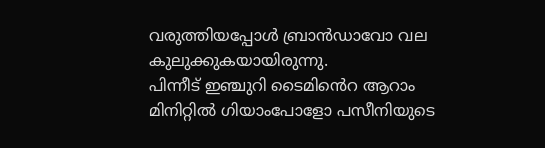വരുത്തിയപ്പോൾ ബ്രാൻഡാവോ വല കുലുക്കുകയായിരുന്നു.
പിന്നീട് ഇഞ്ചുറി ടൈമിൻെറ ആറാം മിനിറ്റിൽ ഗിയാംപോളോ പസീനിയുടെ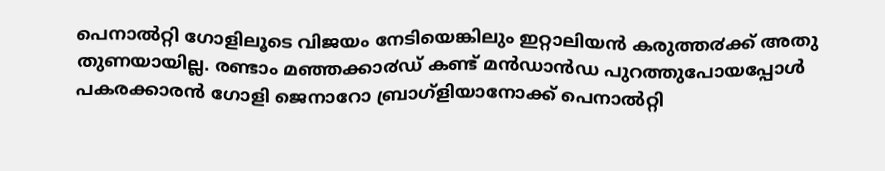പെനാൽറ്റി ഗോളിലൂടെ വിജയം നേടിയെങ്കിലും ഇറ്റാലിയൻ കരുത്ത൪ക്ക് അതു തുണയായില്ല. രണ്ടാം മഞ്ഞക്കാ൪ഡ് കണ്ട് മൻഡാൻഡ പുറത്തുപോയപ്പോൾ പകരക്കാരൻ ഗോളി ജെനാറോ ബ്രാഗ്ളിയാനോക്ക് പെനാൽറ്റി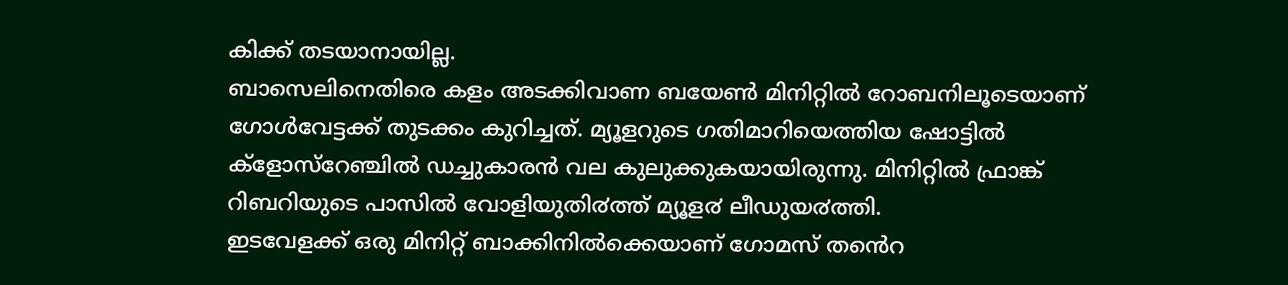കിക്ക് തടയാനായില്ല.
ബാസെലിനെതിരെ കളം അടക്കിവാണ ബയേൺ മിനിറ്റിൽ റോബനിലൂടെയാണ് ഗോൾവേട്ടക്ക് തുടക്കം കുറിച്ചത്. മ്യൂളറുടെ ഗതിമാറിയെത്തിയ ഷോട്ടിൽ ക്ളോസ്റേഞ്ചിൽ ഡച്ചുകാരൻ വല കുലുക്കുകയായിരുന്നു. മിനിറ്റിൽ ഫ്രാങ്ക് റിബറിയുടെ പാസിൽ വോളിയുതി൪ത്ത് മ്യൂള൪ ലീഡുയ൪ത്തി.
ഇടവേളക്ക് ഒരു മിനിറ്റ് ബാക്കിനിൽക്കെയാണ് ഗോമസ് തൻെറ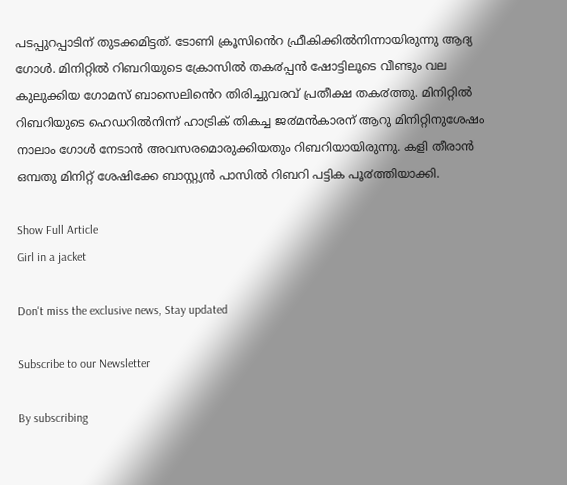പടപ്പുറപ്പാടിന് തുടക്കമിട്ടത്. ടോണി ക്രൂസിൻെറ ഫ്രീകിക്കിൽനിന്നായിരുന്നു ആദ്യ ഗോൾ. മിനിറ്റിൽ റിബറിയുടെ ക്രോസിൽ തക൪പ്പൻ ഷോട്ടിലൂടെ വീണ്ടും വല കുലുക്കിയ ഗോമസ് ബാസെലിൻെറ തിരിച്ചുവരവ് പ്രതീക്ഷ തക൪ത്തു. മിനിറ്റിൽ റിബറിയുടെ ഹെഡറിൽനിന്ന് ഹാട്രിക് തികച്ച ജ൪മൻകാരന് ആറു മിനിറ്റിനുശേഷം നാലാം ഗോൾ നേടാൻ അവസരമൊരുക്കിയതും റിബറിയായിരുന്നു. കളി തീരാൻ ഒമ്പതു മിനിറ്റ് ശേഷിക്കേ ബാസ്റ്റ്യൻ പാസിൽ റിബറി പട്ടിക പൂ൪ത്തിയാക്കി.

Show Full Article
Girl in a jacket

Don't miss the exclusive news, Stay updated

Subscribe to our Newsletter

By subscribing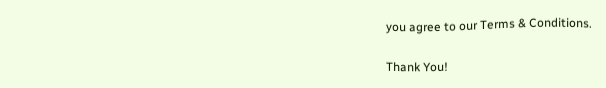you agree to our Terms & Conditions.

Thank You!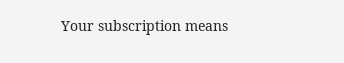Your subscription means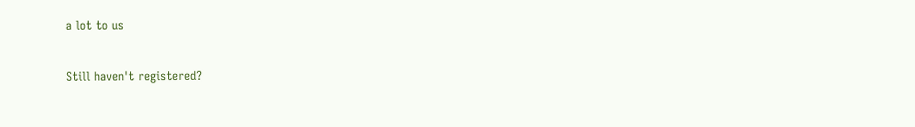a lot to us

Still haven't registered?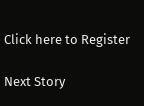Click here to Register

Next Story